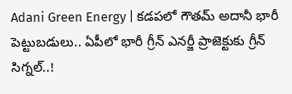Adani Green Energy | కడపలో గౌతమ్‌ అదానీ భారీ పెట్టుబడులు.. ఏపీలో భారీ గ్రీన్ ఎనర్జీ ప్రాజెక్టుకు గ్రీన్ సిగ్నల్..!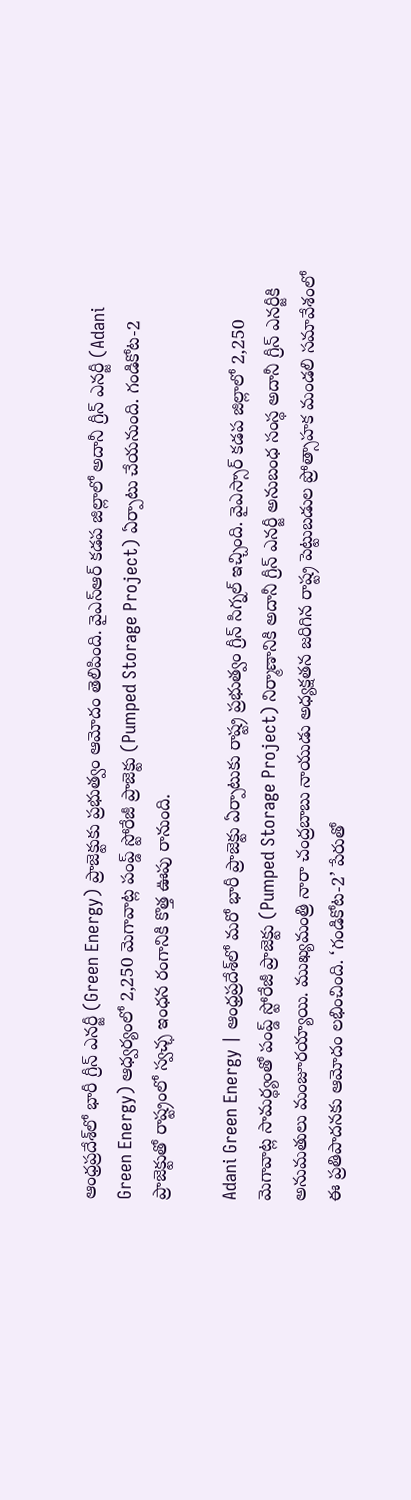ఆంధ్రప్రదేశ్‌లో భారీ గ్రీన్ ఎనర్జీ (Green Energy) ప్రాజెక్టుకు ప్రభుత్వం ఆమోదం తెలిపింది. వైఎస్ఆర్ కడప జిల్లాలో అదానీ గ్రీన్ ఎనర్జీ (Adani Green Energy) ఆధ్వర్యంలో 2,250 మెగావాట్ల పంప్డ్ స్టోరేజీ ప్రాజెక్టు (Pumped Storage Project) ఏర్పాటు చేయనుంది. గండికోట-2 ప్రాజెక్టుతో రాష్ట్రంలో స్వచ్ఛ ఇంధన రంగానికి కొత్త ఊపు రానుంది.

Adani Green Energy | ఆంధ్రప్రదేశ్‌లో మరో భారీ ప్రాజెక్టు ఏర్పాటుకు రాష్ట్ర ప్రభుత్వం గ్రీన్ సిగ్నల్ ఇచ్చింది. వైఎస్సార్‌ కడప జిల్లాలో 2,250 మెగావాట్ల సామర్థ్యంతో పంప్డ్ స్టోరేజీ ప్రాజెక్టు (Pumped Storage Project) నిర్మాణానికి అదానీ గ్రీన్ ఎనర్జీ అనుబంధ సంస్థ అదానీ గ్రీన్‌ ఎనర్జీకి అనుమతులు మంజూరయ్యాయి. ముఖ్యమంత్రి నారా చంద్రబాబు నాయుడు అధ్యక్షతన జరిగిన రాష్ట్ర పెట్టుబడుల ప్రోత్సాహక మండలి సమావేశంలో ఈ ప్రతిపాదనకు ఆమోదం లభించింది. ‘గండికోట-2’ పేరుతో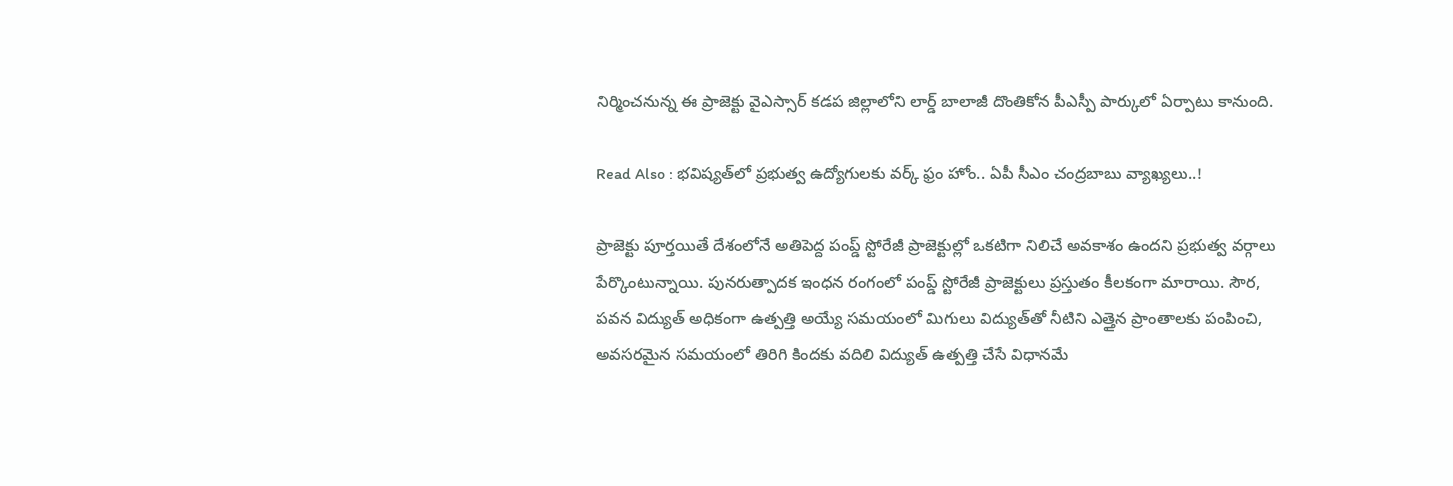నిర్మించనున్న ఈ ప్రాజెక్టు వైఎస్సార్‌ కడప జిల్లాలోని లార్డ్ బాలాజీ దొంతికోన పీఎస్పీ పార్కులో ఏర్పాటు కానుంది.

Read Also : భ‌విష్య‌త్‌లో ప్ర‌భుత్వ ఉద్యోగుల‌కు వ‌ర్క్ ఫ్రం హోం.. ఏపీ సీఎం చంద్ర‌బాబు వ్యాఖ్య‌లు..!

ప్రాజెక్టు పూర్తయితే దేశంలోనే అతిపెద్ద పంప్డ్ స్టోరేజీ ప్రాజెక్టుల్లో ఒకటిగా నిలిచే అవకాశం ఉందని ప్రభుత్వ వర్గాలు పేర్కొంటున్నాయి. పునరుత్పాదక ఇంధన రంగంలో పంప్డ్ స్టోరేజీ ప్రాజెక్టులు ప్రస్తుతం కీలకంగా మారాయి. సౌర, పవన విద్యుత్ అధికంగా ఉత్పత్తి అయ్యే సమయంలో మిగులు విద్యుత్‌తో నీటిని ఎత్తైన ప్రాంతాలకు పంపించి, అవసరమైన సమయంలో తిరిగి కిందకు వదిలి విద్యుత్ ఉత్పత్తి చేసే విధానమే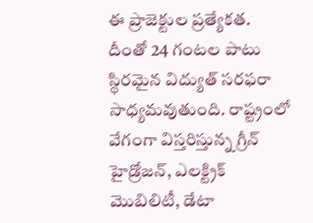ఈ ప్రాజెక్టుల ప్రత్యేకత. దీంతో 24 గంటల పాటు స్థిరమైన విద్యుత్ సరఫరా సాధ్యమవుతుంది. రాష్ట్రంలో వేగంగా విస్తరిస్తున్న గ్రీన్ హైడ్రోజన్, ఎలక్ట్రిక్ మొబిలిటీ, డేటా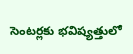సెంటర్లకు భవిష్యత్తులో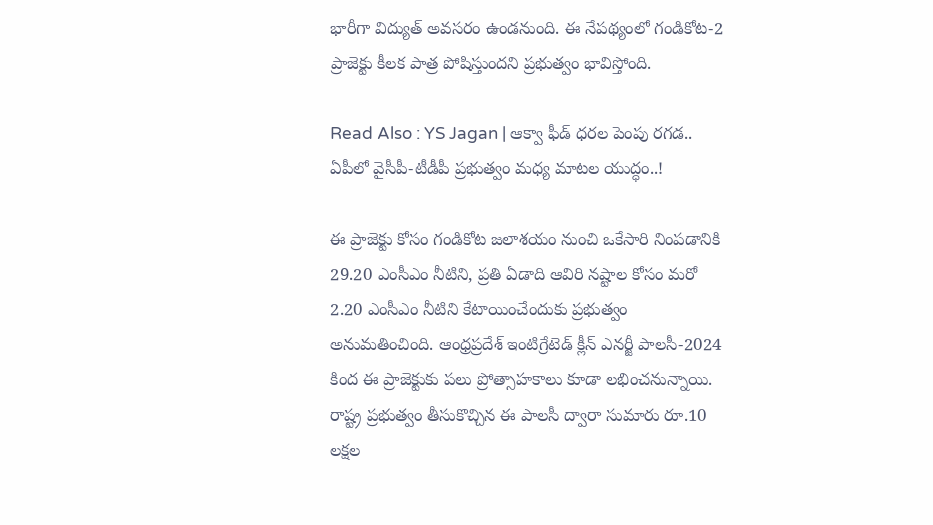భారీగా విద్యుత్ అవసరం ఉండనుంది. ఈ నేపథ్యంలో గండికోట-2 ప్రాజెక్టు కీలక పాత్ర పోషిస్తుందని ప్రభుత్వం భావిస్తోంది.

Read Also : YS Jagan | ఆక్వా ఫీడ్ ధరల పెంపు ర‌గ‌డ‌.. ఏపీలో వైసీపీ-టీడీపీ ప్ర‌భుత్వం మ‌ధ్య మాట‌ల యుద్ధం..!

ఈ ప్రాజెక్టు కోసం గండికోట జలాశయం నుంచి ఒకేసారి నింపడానికి 29.20 ఎంసీఎం నీటిని, ప్రతి ఏడాది ఆవిరి నష్టాల కోసం మరో 2.20 ఎంసీఎం నీటిని కేటాయించేందుకు ప్రభుత్వం అనుమతించింది. ఆంధ్రప్రదేశ్ ఇంటిగ్రేటెడ్ క్లీన్ ఎనర్జీ పాలసీ-2024 కింద ఈ ప్రాజెక్టుకు పలు ప్రోత్సాహకాలు కూడా లభించనున్నాయి. రాష్ట్ర ప్రభుత్వం తీసుకొచ్చిన ఈ పాలసీ ద్వారా సుమారు రూ.10 లక్షల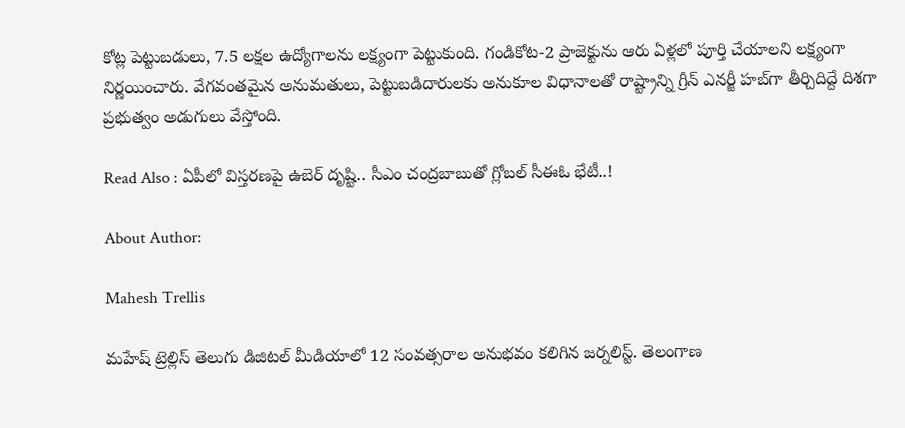కోట్ల పెట్టుబడులు, 7.5 లక్షల ఉద్యోగాలను లక్ష్యంగా పెట్టుకుంది. గండికోట-2 ప్రాజెక్టును ఆరు ఏళ్లలో పూర్తి చేయాలని లక్ష్యంగా నిర్ణయించారు. వేగవంతమైన అనుమతులు, పెట్టుబడిదారులకు అనుకూల విధానాలతో రాష్ట్రాన్ని గ్రీన్ ఎనర్జీ హబ్‌గా తీర్చిదిద్దే దిశగా ప్రభుత్వం అడుగులు వేస్తోంది.

Read Also : ఏపీలో విస్తరణపై ఉబెర్ దృష్టి.. సీఎం చంద్రబాబుతో గ్లోబల్ సీఈఓ భేటీ..!

About Author:

Mahesh Trellis

మహేష్ ట్రెల్లిస్ తెలుగు డిజిటల్ మీడియాలో 12 సంవత్సరాల అనుభవం కలిగిన జర్నలిస్ట్‌. తెలంగాణ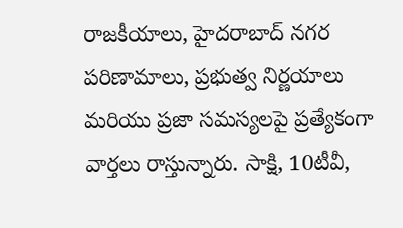రాజకీయాలు, హైదరాబాద్ నగర పరిణామాలు, ప్రభుత్వ నిర్ణయాలు మరియు ప్రజా సమస్యలపై ప్రత్యేకంగా వార్తలు రాస్తున్నారు. సాక్షి, 10టీవీ,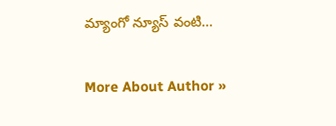మ్యాంగో న్యూస్ వంటి…

More About Author »